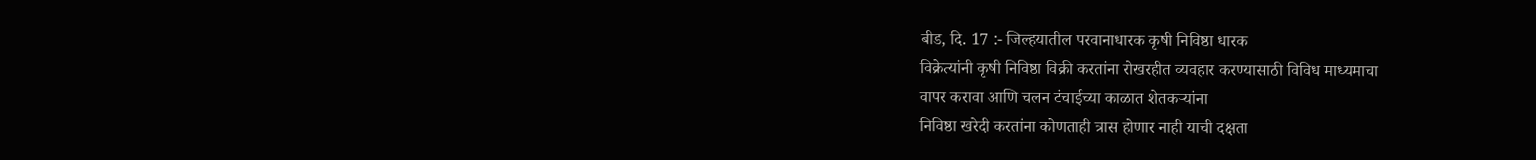बीड, दि. 17 :- जिल्हयातील परवानाधारक कृषी निविष्ठा धारक
विक्रेत्यांनी कृषी निविष्ठा विक्री करतांना रोखरहीत व्यवहार करण्यासाठी विविध माध्यमाचा
वापर करावा आणि चलन टंचाईच्या काळात शेतकऱ्यांना
निविष्ठा खरेदी करतांना कोणताही त्रास होणार नाही याची दक्षता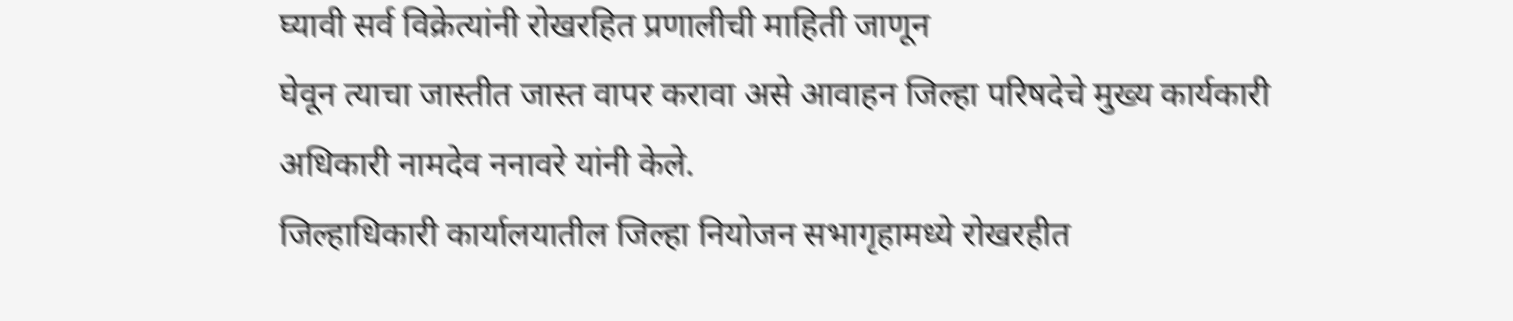घ्यावी सर्व विक्रेत्यांनी रोखरहित प्रणालीची माहिती जाणून
घेवून त्याचा जास्तीत जास्त वापर करावा असे आवाहन जिल्हा परिषदेचे मुख्य कार्यकारी
अधिकारी नामदेव ननावरे यांनी केले.
जिल्हाधिकारी कार्यालयातील जिल्हा नियोजन सभागृहामध्ये रोखरहीत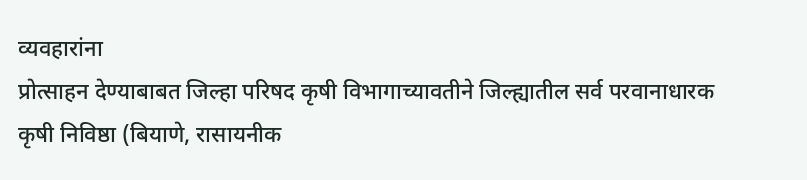व्यवहारांना
प्रोत्साहन देण्याबाबत जिल्हा परिषद कृषी विभागाच्यावतीने जिल्ह्यातील सर्व परवानाधारक
कृषी निविष्ठा (बियाणे, रासायनीक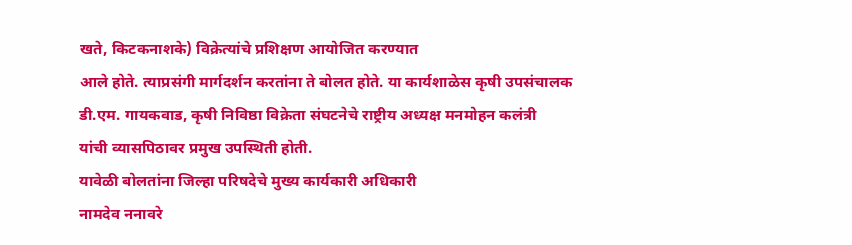खते, किटकनाशके) विक्रेत्यांचे प्रशिक्षण आयोजित करण्यात
आले होते. त्याप्रसंगी मार्गदर्शन करतांना ते बोलत होते. या कार्यशाळेस कृषी उपसंचालक
डी.एम. गायकवाड, कृषी निविष्ठा विक्रेता संघटनेचे राष्ट्रीय अध्यक्ष मनमोहन कलंत्री
यांची व्यासपिठावर प्रमुख उपस्थिती होती.
यावेळी बोलतांना जिल्हा परिषदेचे मुख्य कार्यकारी अधिकारी
नामदेव ननावरे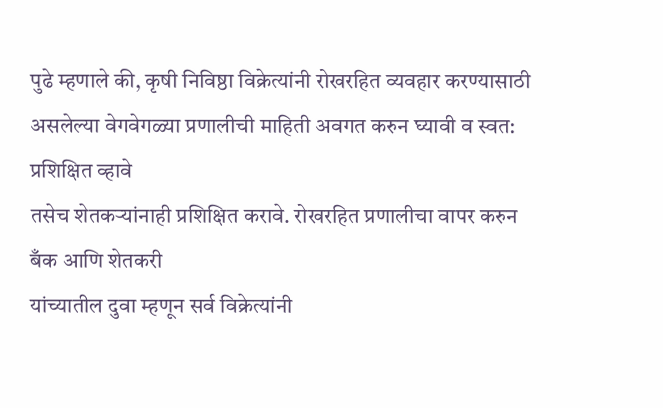पुढे म्हणाले की, कृषी निविष्ठा विक्रेत्यांनी रोखरहित व्यवहार करण्यासाठी
असलेल्या वेगवेगळ्या प्रणालीची माहिती अवगत करुन घ्यावी व स्वत: प्रशिक्षित व्हावे
तसेच शेतकऱ्यांनाही प्रशिक्षित करावे. रोखरहित प्रणालीचा वापर करुन बँक आणि शेतकरी
यांच्यातील दुवा म्हणून सर्व विक्रेत्यांनी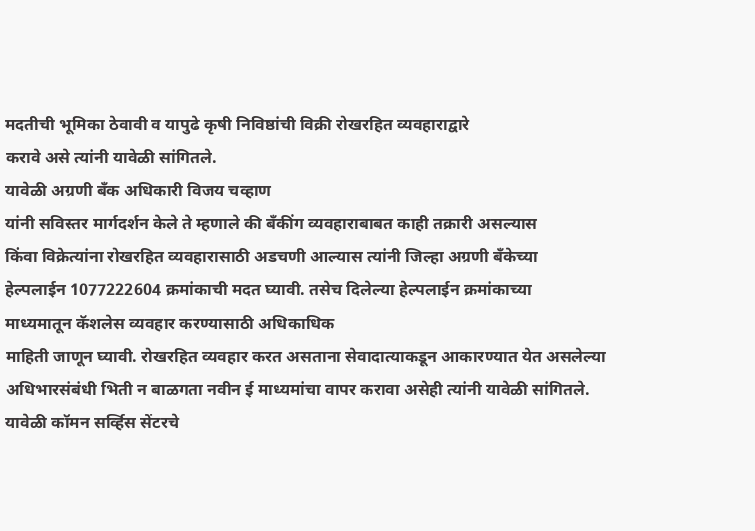मदतीची भूमिका ठेवावी व यापुढे कृषी निविष्ठांची विक्री रोखरहित व्यवहाराद्वारे
करावे असे त्यांनी यावेळी सांगितले.
यावेळी अग्रणी बँक अधिकारी विजय चव्हाण
यांनी सविस्तर मार्गदर्शन केले ते म्हणाले की बँकींग व्यवहाराबाबत काही तक्रारी असल्यास
किंवा विक्रेत्यांना रोखरहित व्यवहारासाठी अडचणी आल्यास त्यांनी जिल्हा अग्रणी बँकेच्या
हेल्पलाईन 1077222604 क्रमांकाची मदत घ्यावी. तसेच दिलेल्या हेल्पलाईन क्रमांकाच्या
माध्यमातून कॅशलेस व्यवहार करण्यासाठी अधिकाधिक
माहिती जाणून घ्यावी. रोखरहित व्यवहार करत असताना सेवादात्याकडून आकारण्यात येत असलेल्या
अधिभारसंबंधी भिती न बाळगता नवीन ई माध्यमांचा वापर करावा असेही त्यांनी यावेळी सांगितले.
यावेळी कॉमन सर्व्हिस सेंटरचे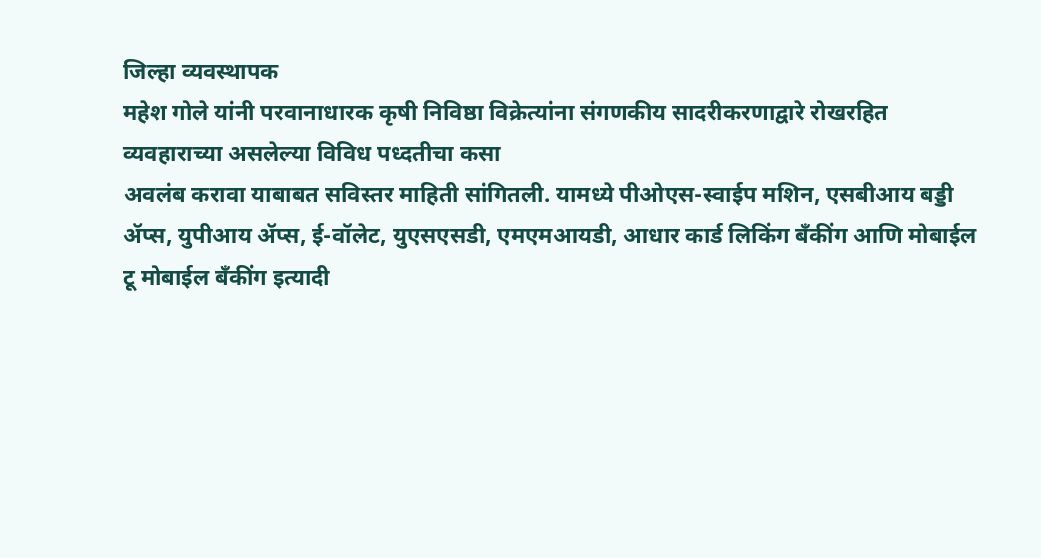जिल्हा व्यवस्थापक
महेश गोले यांनी परवानाधारक कृषी निविष्ठा विक्रेत्यांना संगणकीय सादरीकरणाद्वारे रोखरहित
व्यवहाराच्या असलेल्या विविध पध्दतीचा कसा
अवलंब करावा याबाबत सविस्तर माहिती सांगितली. यामध्ये पीओएस-स्वाईप मशिन, एसबीआय बड्डी
ॲप्स, युपीआय ॲप्स, ई-वॉलेट, युएसएसडी, एमएमआयडी, आधार कार्ड लिकिंग बँकींग आणि मोबाईल
टू मोबाईल बँकींग इत्यादी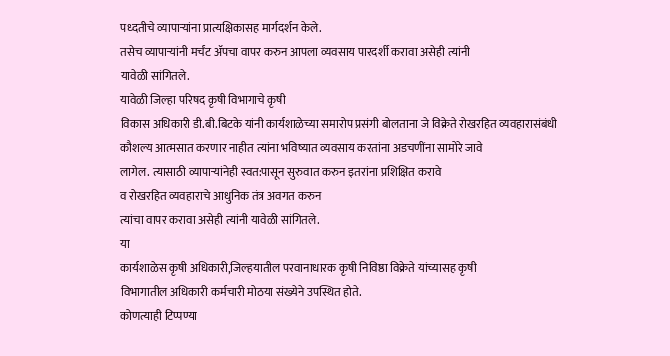पध्दतीचे व्यापाऱ्यांना प्रात्यक्षिकासह मार्गदर्शन केले.
तसेच व्यापाऱ्यांनी मर्चंट ॲपचा वापर करुन आपला व्यवसाय पारदर्शी करावा असेही त्यांनी
यावेळी सांगितले.
यावेळी जिल्हा परिषद कृषी विभागाचे कृषी
विकास अधिकारी डी.बी.बिटके यांनी कार्यशाळेच्या समारोप प्रसंगी बोलताना जे विक्रेते रोखरहित व्यवहारासंबंधी
कौशल्य आत्मसात करणार नाहीत त्यांना भविष्यात व्यवसाय करतांना अडचणींना सामोरे जावे
लागेल. त्यासाठी व्यापाऱ्यांनेही स्वत:पासून सुरुवात करुन इतरांना प्रशिक्षित करावे
व रोखरहित व्यवहाराचे आधुनिक तंत्र अवगत करुन
त्यांचा वापर करावा असेही त्यांनी यावेळी सांगितले.
या
कार्यशाळेस कृषी अधिकारी,जिल्हयातील परवानाधारक कृषी निविष्ठा विक्रेते यांच्यासह कृषी
विभागातील अधिकारी कर्मचारी मोठया संख्येने उपस्थित होते.
कोणत्याही टिप्पण्या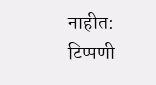नाहीत:
टिप्पणी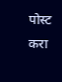पोस्ट करा